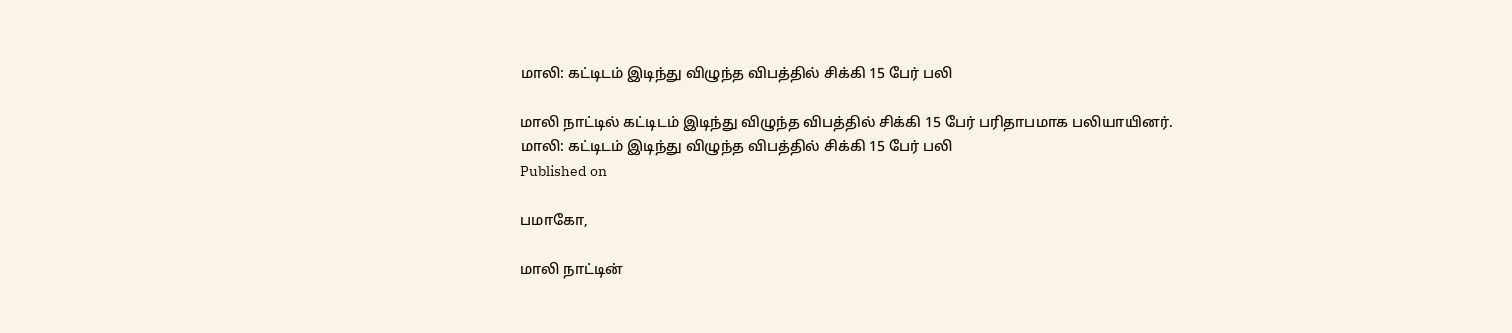மாலி: கட்டிடம் இடிந்து விழுந்த விபத்தில் சிக்கி 15 பேர் பலி

மாலி நாட்டில் கட்டிடம் இடிந்து விழுந்த விபத்தில் சிக்கி 15 பேர் பரிதாபமாக பலியாயினர்.
மாலி: கட்டிடம் இடிந்து விழுந்த விபத்தில் சிக்கி 15 பேர் பலி
Published on

பமாகோ,

மாலி நாட்டின்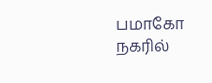பமாகோ நகரில்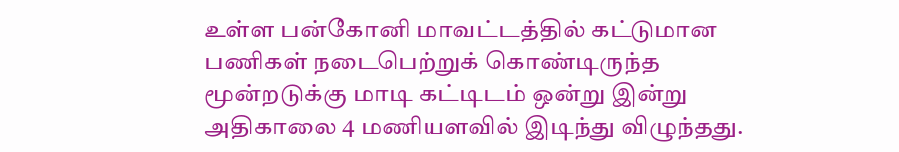உள்ள பன்கோனி மாவட்டத்தில் கட்டுமான பணிகள் நடைபெற்றுக் கொண்டிருந்த மூன்றடுக்கு மாடி கட்டிடம் ஒன்று இன்று அதிகாலை 4 மணியளவில் இடிந்து விழுந்தது.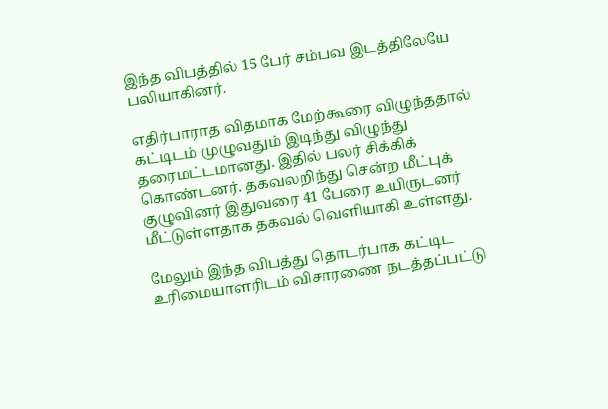இந்த விபத்தில் 15 பேர் சம்பவ இடத்திலேயே பலியாகினர்.

எதிர்பாராத விதமாக மேற்கூரை விழுந்ததால் கட்டிடம் முழுவதும் இடிந்து விழுந்து தரைமட்டமானது. இதில் பலர் சிக்கிக் கொண்டனர். தகவலறிந்து சென்ற மீட்புக் குழுவினர் இதுவரை 41 பேரை உயிருடனர் மீட்டுள்ளதாக தகவல் வெளியாகி உள்ளது.

மேலும் இந்த விபத்து தொடர்பாக கட்டிட உரிமையாளரிடம் விசாரணை நடத்தப்பட்டு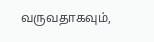வருவதாகவும்,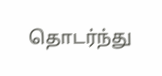தொடர்ந்து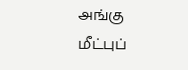அங்கு மீட்புப்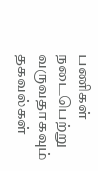பணிகள் நடைபெற்று வருவதாகவும் தகவல்கள்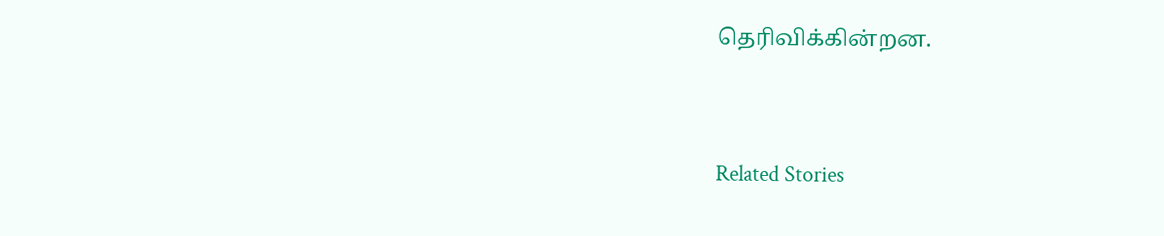தெரிவிக்கின்றன.




Related Stories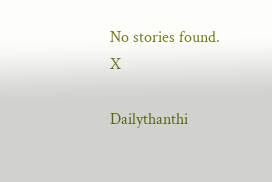No stories found.
X

Dailythanthi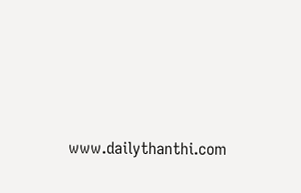www.dailythanthi.com